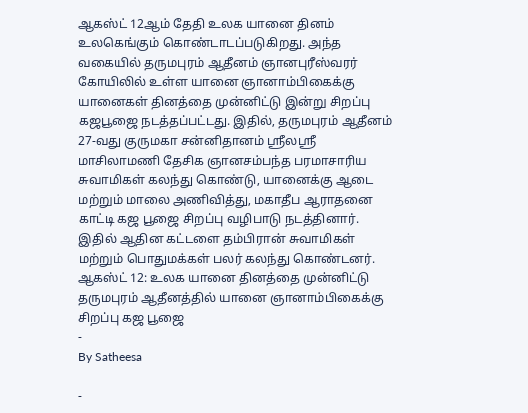ஆகஸ்ட் 12ஆம் தேதி உலக யானை தினம் உலகெங்கும் கொண்டாடப்படுகிறது. அந்த வகையில் தருமபுரம் ஆதீனம் ஞானபுரீஸ்வரர் கோயிலில் உள்ள யானை ஞானாம்பிகைக்கு யானைகள் தினத்தை முன்னிட்டு இன்று சிறப்பு கஜபூஜை நடத்தப்பட்டது. இதில், தருமபுரம் ஆதீனம் 27-வது குருமகா சன்னிதானம் ஸ்ரீலஸ்ரீ மாசிலாமணி தேசிக ஞானசம்பந்த பரமாசாரிய சுவாமிகள் கலந்து கொண்டு, யானைக்கு ஆடை மற்றும் மாலை அணிவித்து, மகாதீப ஆராதனை காட்டி கஜ பூஜை சிறப்பு வழிபாடு நடத்தினார். இதில் ஆதின கட்டளை தம்பிரான் சுவாமிகள் மற்றும் பொதுமக்கள் பலர் கலந்து கொண்டனர்.
ஆகஸ்ட் 12: உலக யானை தினத்தை முன்னிட்டு தருமபுரம் ஆதீனத்தில் யானை ஞானாம்பிகைக்கு சிறப்பு கஜ பூஜை
-
By Satheesa

-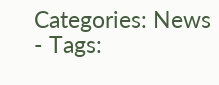Categories: News
- Tags: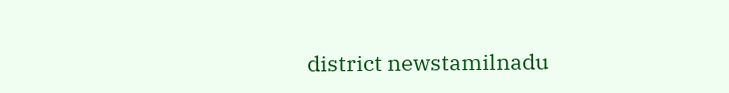district newstamilnadu